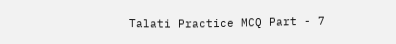Talati Practice MCQ Part - 7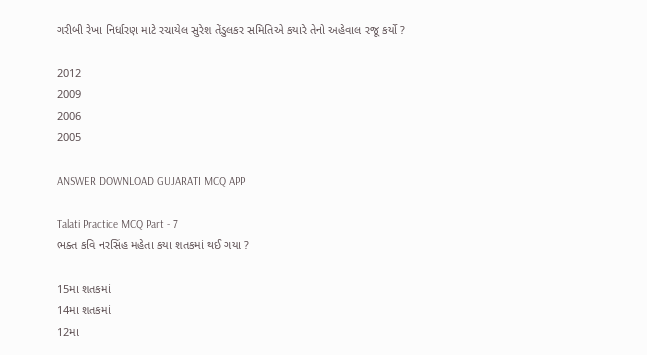ગરીબી રેખા નિર્ધારણ માટે રચાયેલ સુરેશ તેંડુલકર સમિતિએ કયારે તેનો અહેવાલ રજૂ કર્યો ?

2012
2009
2006
2005

ANSWER DOWNLOAD GUJARATI MCQ APP

Talati Practice MCQ Part - 7
ભક્ત કવિ નરસિંહ મહેતા કયા શતકમાં થઈ ગયા ?

15મા શતકમાં
14મા શતકમાં
12મા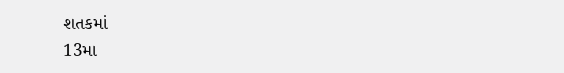શતકમાં
13મા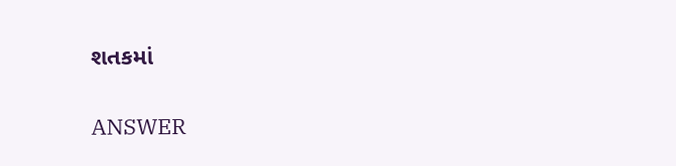શતકમાં

ANSWER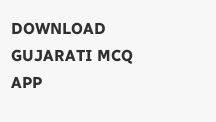DOWNLOAD GUJARATI MCQ APP